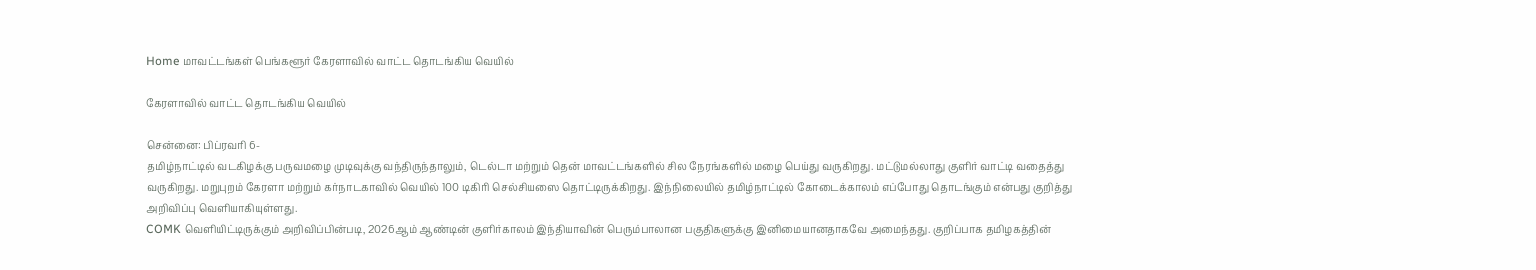Home மாவட்டங்கள் பெங்களூர் கேரளாவில் வாட்ட தொடங்கிய வெயில்

கேரளாவில் வாட்ட தொடங்கிய வெயில்

சென்னை: பிப்ரவரி 6-
தமிழ்நாட்டில் வடகிழக்கு பருவமழை முடிவுக்கு வந்திருந்தாலும், டெல்டா மற்றும் தென் மாவட்டங்களில் சில நேரங்களில் மழை பெய்து வருகிறது. மட்டுமல்லாது குளிர் வாட்டி வதைத்து வருகிறது. மறுபுறம் கேரளா மற்றும் கர்நாடகாவில் வெயில் 100 டிகிரி செல்சியஸை தொட்டிருக்கிறது. இந்நிலையில் தமிழ்நாட்டில் கோடைக்காலம் எப்போது தொடங்கும் என்பது குறித்து அறிவிப்பு வெளியாகியுள்ளது.
COMK வெளியிட்டிருக்கும் அறிவிப்பின்படி, 2026ஆம் ஆண்டின் குளிர்காலம் இந்தியாவின் பெரும்பாலான பகுதிகளுக்கு இனிமையானதாகவே அமைந்தது. குறிப்பாக தமிழகத்தின்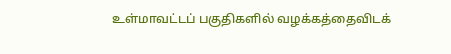உள்மாவட்டப் பகுதிகளில் வழக்கத்தைவிடக்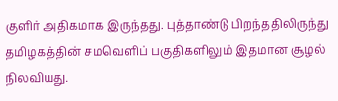குளிர் அதிகமாக இருந்தது. புத்தாண்டு பிறந்ததிலிருந்து தமிழகத்தின் சமவெளிப் பகுதிகளிலும் இதமான சூழல் நிலவியது.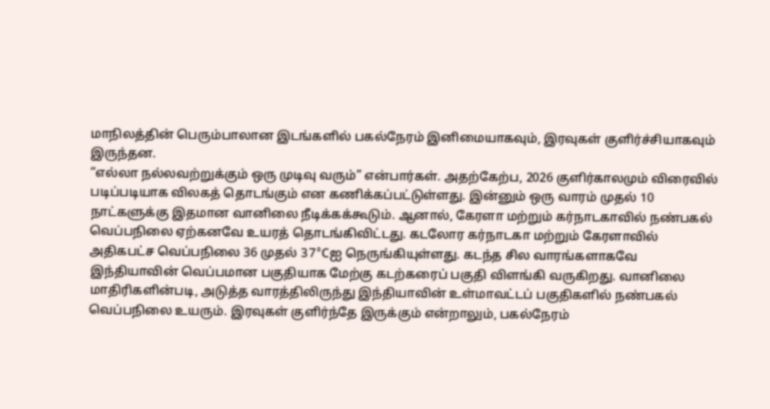மாநிலத்தின் பெரும்பாலான இடங்களில் பகல்நேரம் இனிமையாகவும், இரவுகள் குளிர்ச்சியாகவும் இருந்தன.
“எல்லா நல்லவற்றுக்கும் ஒரு முடிவு வரும்” என்பார்கள். அதற்கேற்ப, 2026 குளிர்காலமும் விரைவில் படிப்படியாக விலகத் தொடங்கும் என கணிக்கப்பட்டுள்ளது. இன்னும் ஒரு வாரம் முதல் 10 நாட்களுக்கு இதமான வானிலை நீடிக்கக்கூடும். ஆனால், கேரளா மற்றும் கர்நாடகாவில் நண்பகல் வெப்பநிலை ஏற்கனவே உயரத் தொடங்கிவிட்டது. கடலோர கர்நாடகா மற்றும் கேரளாவில் அதிகபட்ச வெப்பநிலை 36 முதல் 37°Cஐ நெருங்கியுள்ளது. கடந்த சில வாரங்களாகவே இந்தியாவின் வெப்பமான பகுதியாக மேற்கு கடற்கரைப் பகுதி விளங்கி வருகிறது. வானிலை மாதிரிகளின்படி, அடுத்த வாரத்திலிருந்து இந்தியாவின் உள்மாவட்டப் பகுதிகளில் நண்பகல் வெப்பநிலை உயரும். இரவுகள் குளிர்ந்தே இருக்கும் என்றாலும், பகல்நேரம்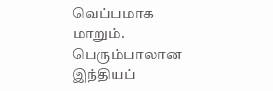வெப்பமாக மாறும். பெரும்பாலான இந்தியப்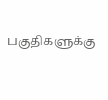பகுதிகளுக்கு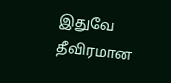இதுவே தீவிரமான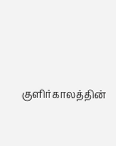குளிர்காலத்தின்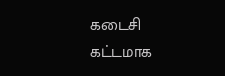கடைசி கட்டமாக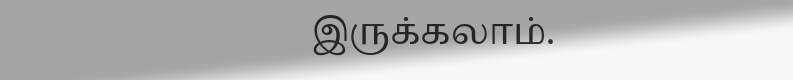இருக்கலாம்.